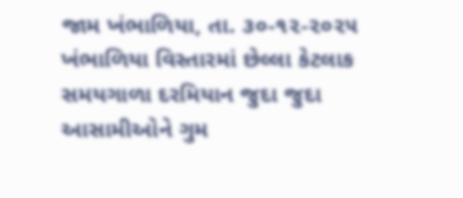જામ ખંભાળિયા, તા. ૩૦-૧૨-૨૦૨૫
ખંભાળિયા વિસ્તારમાં છેલ્લા કેટલાક સમયગાળા દરમિયાન જુદા જુદા આસામીઓને ગુમ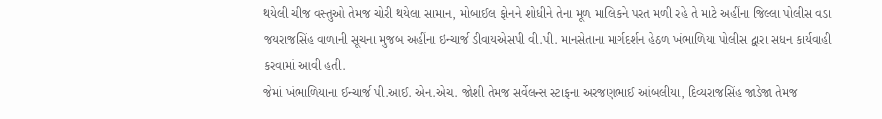થયેલી ચીજ વસ્તુઓ તેમજ ચોરી થયેલા સામાન, મોબાઈલ ફોનને શોધીને તેના મૂળ માલિકને પરત મળી રહે તે માટે અહીંના જિલ્લા પોલીસ વડા જયરાજસિંહ વાળાની સૂચના મુજબ અહીંના ઇન્ચાર્જ ડીવાયએસપી વી.પી. માનસેતાના માર્ગદર્શન હેઠળ ખંભાળિયા પોલીસ દ્વારા સધન કાર્યવાહી કરવામાં આવી હતી.
જેમાં ખંભાળિયાના ઈન્ચાર્જ પી.આઈ. એન.એચ. જોશી તેમજ સર્વેલન્સ સ્ટાફના અરજણભાઈ આંબલીયા, દિવ્યરાજસિંહ જાડેજા તેમજ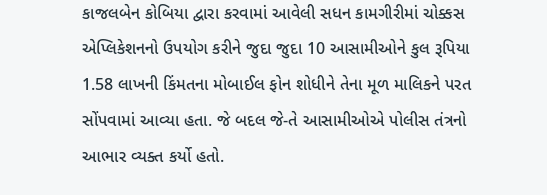કાજલબેન કોબિયા દ્વારા કરવામાં આવેલી સધન કામગીરીમાં ચોક્કસ એપ્લિકેશનનો ઉપયોગ કરીને જુદા જુદા 10 આસામીઓને કુલ રૂપિયા 1.58 લાખની કિંમતના મોબાઈલ ફોન શોધીને તેના મૂળ માલિકને પરત સોંપવામાં આવ્યા હતા. જે બદલ જે-તે આસામીઓએ પોલીસ તંત્રનો આભાર વ્યક્ત કર્યો હતો.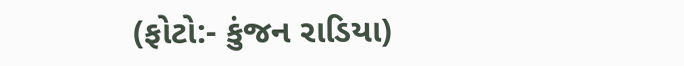(ફોટો:- કુંજન રાડિયા)